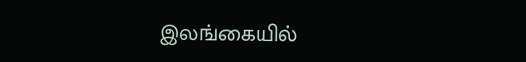இலங்கையில்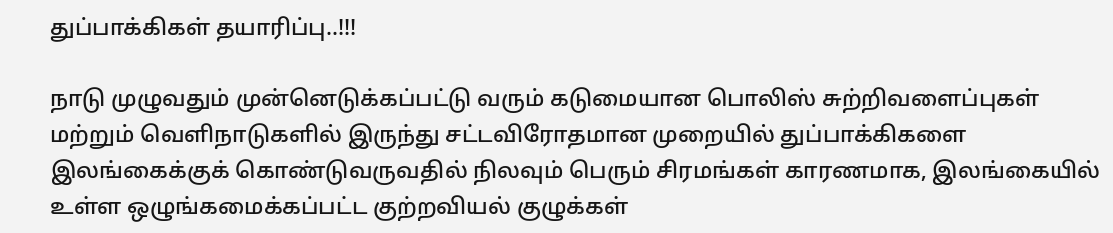துப்பாக்கிகள் தயாரிப்பு..!!!

நாடு முழுவதும் முன்னெடுக்கப்பட்டு வரும் கடுமையான பொலிஸ் சுற்றிவளைப்புகள் மற்றும் வெளிநாடுகளில் இருந்து சட்டவிரோதமான முறையில் துப்பாக்கிகளை இலங்கைக்குக் கொண்டுவருவதில் நிலவும் பெரும் சிரமங்கள் காரணமாக, இலங்கையில் உள்ள ஒழுங்கமைக்கப்பட்ட குற்றவியல் குழுக்கள்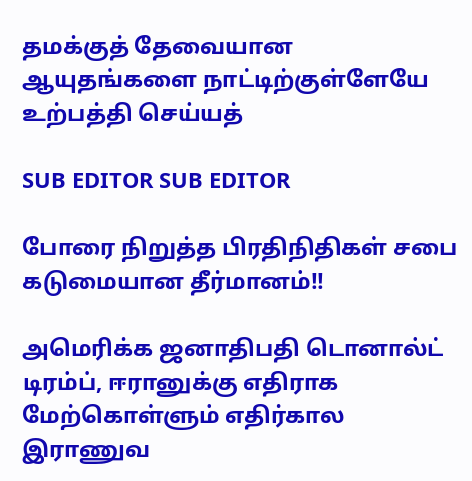தமக்குத் தேவையான ஆயுதங்களை நாட்டிற்குள்ளேயே உற்பத்தி செய்யத்

SUB EDITOR SUB EDITOR

போரை நிறுத்த பிரதிநிதிகள் சபை கடுமையான தீர்மானம்!!

அமெரிக்க ஜனாதிபதி டொனால்ட் டிரம்ப், ஈரானுக்கு எதிராக மேற்கொள்ளும் எதிர்கால இராணுவ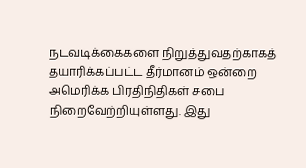நடவடிக்கைகளை நிறுத்துவதற்காகத் தயாரிக்கப்பட்ட தீர்மானம் ஒன்றை அமெரிக்க பிரதிநிதிகள் சபை நிறைவேற்றியுள்ளது. இது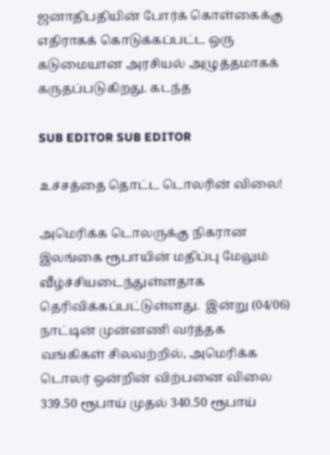ஜனாதிபதியின் போர்க் கொள்கைக்கு எதிராகக் கொடுக்கப்பட்ட ஒரு கடுமையான அரசியல் அழுத்தமாகக் கருதப்படுகிறது. கடந்த

SUB EDITOR SUB EDITOR

உச்சத்தை தொட்ட டொலரின் விலை!

அமெரிக்க டொலருக்கு நிகரான இலங்கை ரூபாயின் மதிப்பு மேலும் வீழ்ச்சியடைந்துள்ளதாக தெரிவிக்கப்பட்டுள்ளது.  இன்று (04/06) நாட்டின் முன்னணி வர்த்தக வங்கிகள் சிலவற்றில், அமெரிக்க டொலர் ஒன்றின் விற்பனை விலை 339.50 ரூபாய் முதல் 340.50 ரூபாய்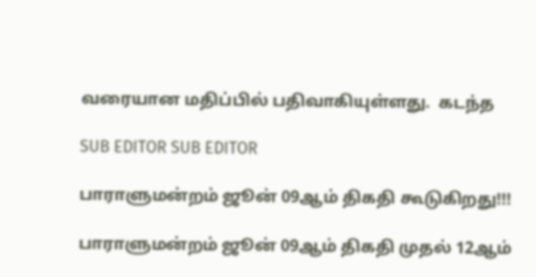வரையான மதிப்பில் பதிவாகியுள்ளது.  கடந்த

SUB EDITOR SUB EDITOR

பாராளுமன்றம் ஜூன் 09ஆம் திகதி கூடுகிறது!!!

பாராளுமன்றம் ஜூன் 09ஆம் திகதி முதல் 12ஆம்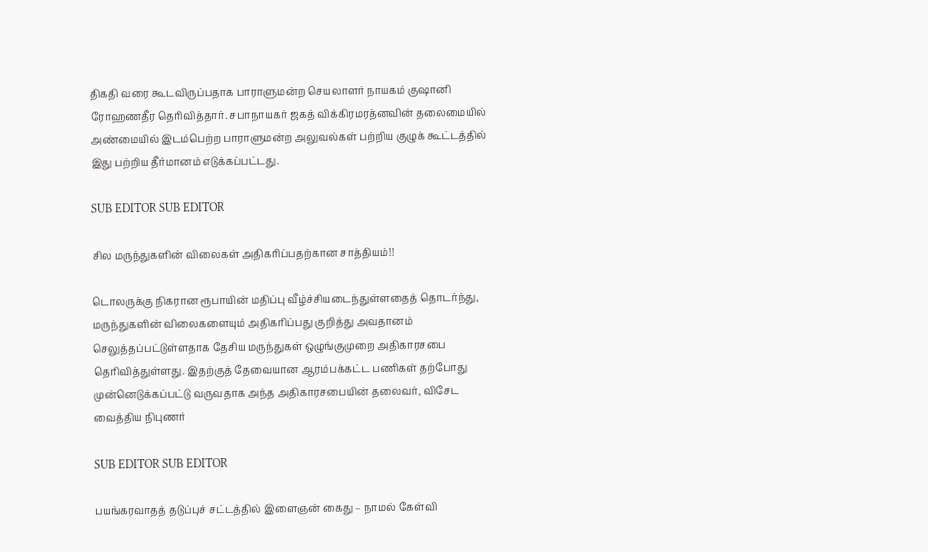திகதி வரை கூடவிருப்பதாக பாராளுமன்ற செயலாளர் நாயகம் குஷானி ரோஹணதீர தெரிவித்தார். சபாநாயகர் ஜகத் விக்கிரமரத்னவின் தலைமையில் அண்மையில் இடம்பெற்ற பாராளுமன்ற அலுவல்கள் பற்றிய குழுக் கூட்டத்தில் இது பற்றிய தீர்மானம் எடுக்கப்பட்டது.

SUB EDITOR SUB EDITOR

சில மருந்துகளின் விலைகள் அதிகரிப்பதற்கான சாத்தியம்!!

டொலருக்கு நிகரான ரூபாயின் மதிப்பு வீழ்ச்சியடைந்துள்ளதைத் தொடர்ந்து, மருந்துகளின் விலைகளையும் அதிகரிப்பது குறித்து அவதானம் செலுத்தப்பட்டுள்ளதாக தேசிய மருந்துகள் ஒழுங்குமுறை அதிகாரசபை தெரிவித்துள்ளது. இதற்குத் தேவையான ஆரம்பக்கட்ட பணிகள் தற்போது முன்னெடுக்கப்பட்டு வருவதாக அந்த அதிகாரசபையின் தலைவர், விசேட வைத்திய நிபுணர்

SUB EDITOR SUB EDITOR

பயங்கரவாதத் தடுப்புச் சட்டத்தில் இளைஞன் கைது – நாமல் கேள்வி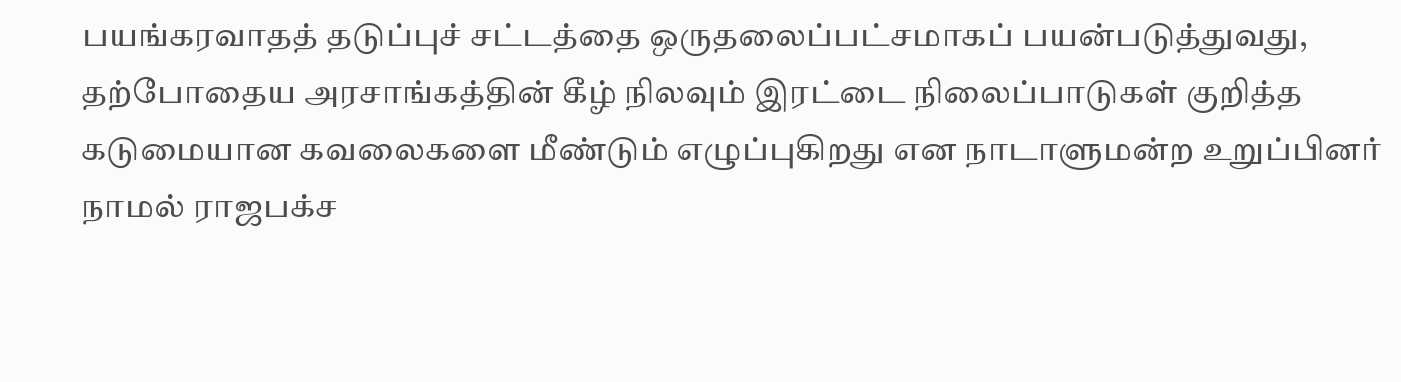பயங்கரவாதத் தடுப்புச் சட்டத்தை ஒருதலைப்பட்சமாகப் பயன்படுத்துவது, தற்போதைய அரசாங்கத்தின் கீழ் நிலவும் இரட்டை நிலைப்பாடுகள் குறித்த கடுமையான கவலைகளை மீண்டும் எழுப்புகிறது என நாடாளுமன்ற உறுப்பினர் நாமல் ராஜபக்ச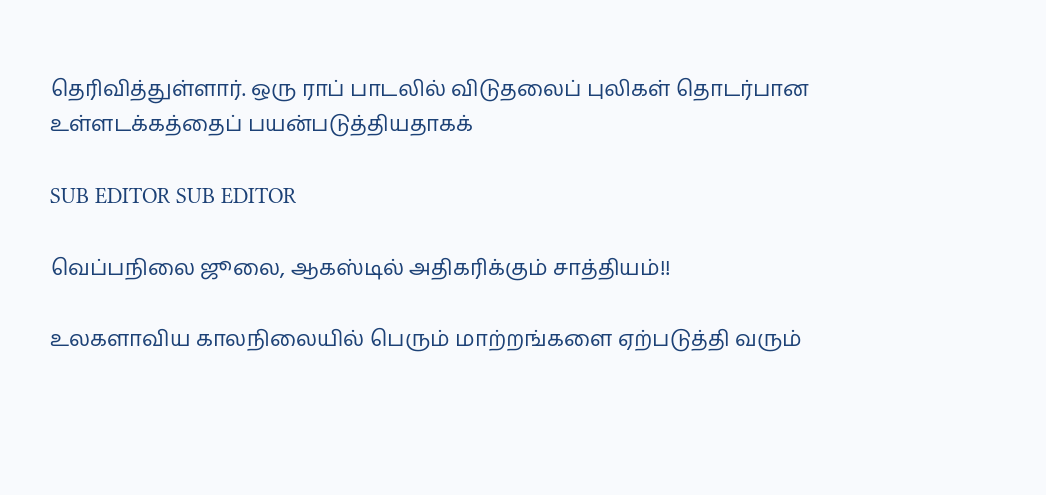தெரிவித்துள்ளார். ஒரு ராப் பாடலில் விடுதலைப் புலிகள் தொடர்பான உள்ளடக்கத்தைப் பயன்படுத்தியதாகக்

SUB EDITOR SUB EDITOR

வெப்பநிலை ஜூலை, ஆகஸ்டில் அதிகரிக்கும் சாத்தியம்!!

உலகளாவிய காலநிலையில் பெரும் மாற்றங்களை ஏற்படுத்தி வரும்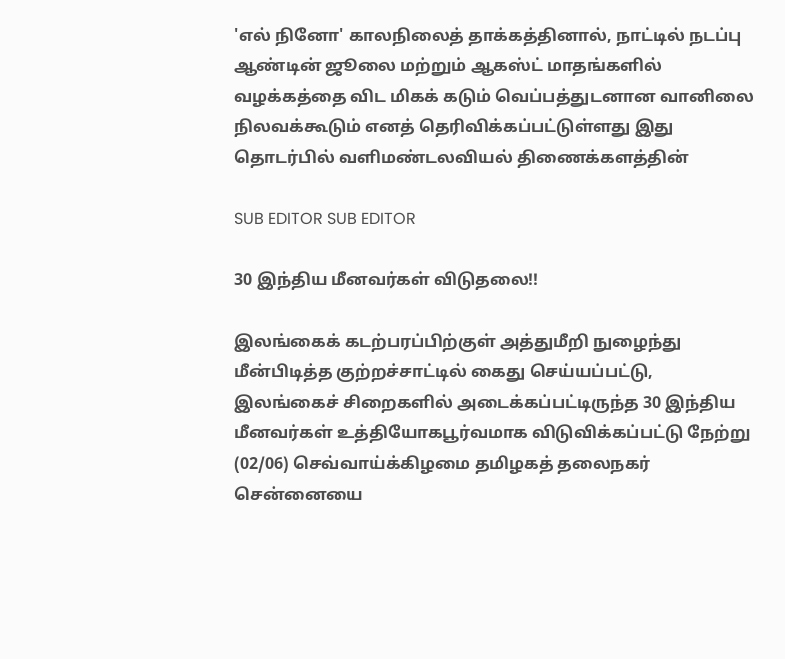'எல் நினோ' காலநிலைத் தாக்கத்தினால், நாட்டில் நடப்பு ஆண்டின் ஜூலை மற்றும் ஆகஸ்ட் மாதங்களில் வழக்கத்தை விட மிகக் கடும் வெப்பத்துடனான வானிலை நிலவக்கூடும் எனத் தெரிவிக்கப்பட்டுள்ளது இது தொடர்பில் வளிமண்டலவியல் திணைக்களத்தின்

SUB EDITOR SUB EDITOR

30 இந்திய மீனவர்கள் விடுதலை!!

இலங்கைக் கடற்பரப்பிற்குள் அத்துமீறி நுழைந்து மீன்பிடித்த குற்றச்சாட்டில் கைது செய்யப்பட்டு, இலங்கைச் சிறைகளில் அடைக்கப்பட்டிருந்த 30 இந்திய மீனவர்கள் உத்தியோகபூர்வமாக விடுவிக்கப்பட்டு நேற்று (02/06) செவ்வாய்க்கிழமை தமிழகத் தலைநகர் சென்னையை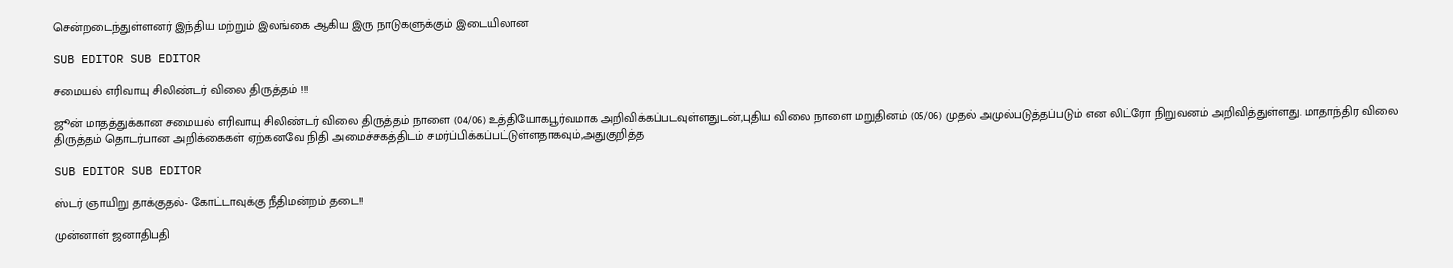சென்றடைந்துள்ளனர் இந்திய மற்றும் இலங்கை ஆகிய இரு நாடுகளுக்கும் இடையிலான

SUB EDITOR SUB EDITOR

சமையல் எரிவாயு சிலிண்டர் விலை திருத்தம் !!!

ஜூன் மாதத்துக்கான சமையல் எரிவாயு சிலிண்டர் விலை திருத்தம் நாளை (04/06) உத்தியோகபூர்வமாக அறிவிக்கப்படவுள்ளதுடன்,புதிய விலை நாளை மறுதினம் (05/06) முதல் அமுல்படுத்தப்படும் என லிட்ரோ நிறுவனம் அறிவித்துள்ளது. மாதாந்திர விலை திருத்தம் தொடர்பான அறிக்கைகள் ஏற்கனவே நிதி அமைச்சகத்திடம் சமர்ப்பிக்கப்பட்டுள்ளதாகவும்,அதுகுறித்த

SUB EDITOR SUB EDITOR

ஸ்டர் ஞாயிறு தாக்குதல்- கோட்டாவுக்கு நீதிமன்றம் தடை!!

முன்னாள் ஜனாதிபதி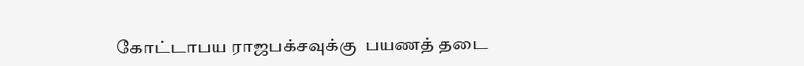கோட்டாபய ராஜபக்சவுக்கு  பயணத் தடை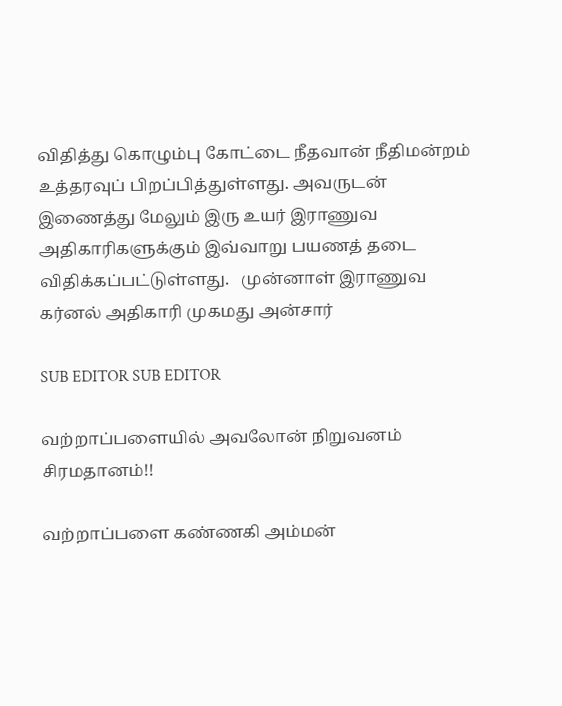விதித்து கொழும்பு கோட்டை நீதவான் நீதிமன்றம் உத்தரவுப் பிறப்பித்துள்ளது. அவருடன் இணைத்து மேலும் இரு உயர் இராணுவ அதிகாரிகளுக்கும் இவ்வாறு பயணத் தடை விதிக்கப்பட்டுள்ளது.   முன்னாள் இராணுவ கர்னல் அதிகாரி முகமது அன்சார்

SUB EDITOR SUB EDITOR

வற்றாப்பளையில் அவலோன் நிறுவனம் சிரமதானம்!!

வற்றாப்பளை கண்ணகி அம்மன்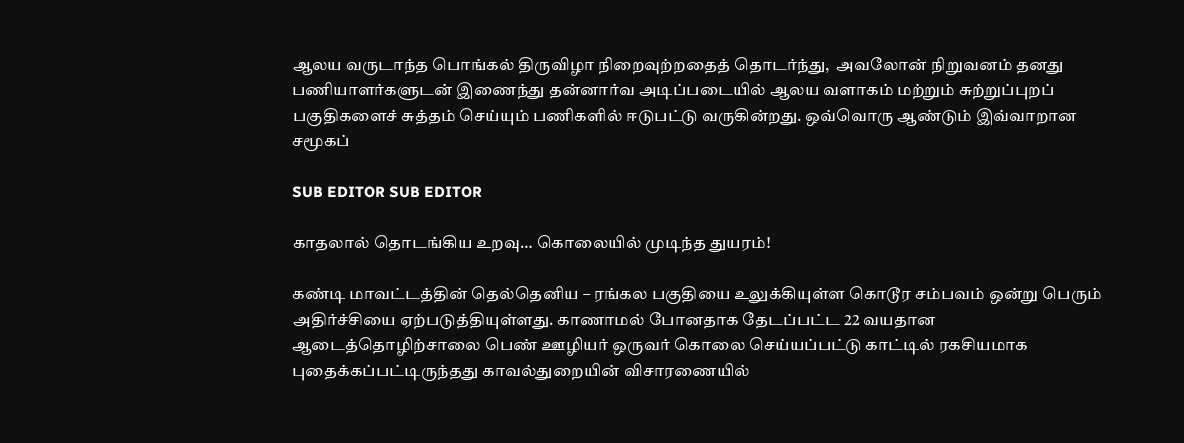ஆலய வருடாந்த பொங்கல் திருவிழா நிறைவுற்றதைத் தொடர்ந்து,  அவலோன் நிறுவனம் தனது பணியாளர்களுடன் இணைந்து தன்னார்வ அடிப்படையில் ஆலய வளாகம் மற்றும் சுற்றுப்புறப் பகுதிகளைச் சுத்தம் செய்யும் பணிகளில் ஈடுபட்டு வருகின்றது. ஒவ்வொரு ஆண்டும் இவ்வாறான சமூகப்

SUB EDITOR SUB EDITOR

காதலால் தொடங்கிய உறவு… கொலையில் முடிந்த துயரம்!

கண்டி மாவட்டத்தின் தெல்தெனிய – ரங்கல பகுதியை உலுக்கியுள்ள கொடூர சம்பவம் ஒன்று பெரும் அதிர்ச்சியை ஏற்படுத்தியுள்ளது. காணாமல் போனதாக தேடப்பட்ட 22 வயதான ஆடைத்தொழிற்சாலை பெண் ஊழியர் ஒருவர் கொலை செய்யப்பட்டு காட்டில் ரகசியமாக புதைக்கப்பட்டிருந்தது காவல்துறையின் விசாரணையில்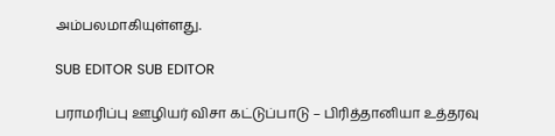அம்பலமாகியுள்ளது.

SUB EDITOR SUB EDITOR

பராமரிப்பு ஊழியர் விசா கட்டுப்பாடு – பிரித்தானியா உத்தரவு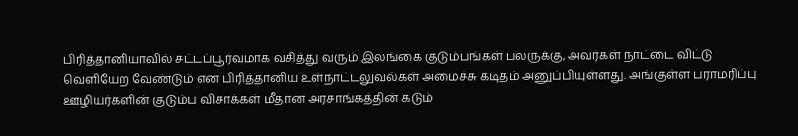பிரித்தானியாவில் சட்டப்பூர்வமாக வசித்து வரும் இலங்கை குடும்பங்கள் பலருக்கு, அவர்கள் நாட்டை விட்டு வெளியேற வேண்டும் என பிரித்தானிய உள்நாட்டலுவல்கள் அமைச்சு கடிதம் அனுப்பியுள்ளது. அங்குள்ள பராமரிப்பு ஊழியர்களின் குடும்ப விசாக்கள் மீதான அரசாங்கத்தின் கடும்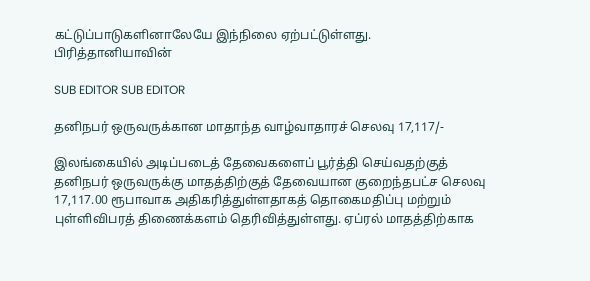கட்டுப்பாடுகளினாலேயே இந்நிலை ஏற்பட்டுள்ளது. பிரித்தானியாவின்

SUB EDITOR SUB EDITOR

தனிநபர் ஒருவருக்கான மாதாந்த வாழ்வாதாரச் செலவு 17,117/-

இலங்கையில் அடிப்படைத் தேவைகளைப் பூர்த்தி செய்வதற்குத் தனிநபர் ஒருவருக்கு மாதத்திற்குத் தேவையான குறைந்தபட்ச செலவு 17,117.00 ரூபாவாக அதிகரித்துள்ளதாகத் தொகைமதிப்பு மற்றும் புள்ளிவிபரத் திணைக்களம் தெரிவித்துள்ளது. ஏப்ரல் மாதத்திற்காக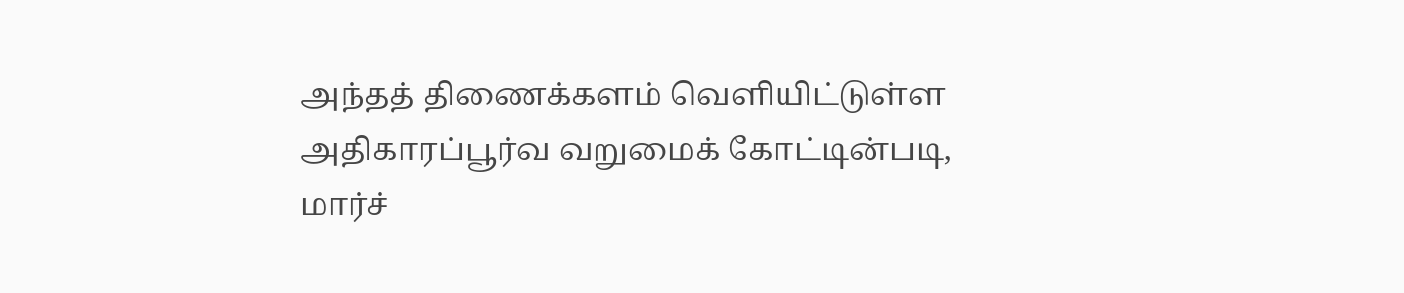அந்தத் திணைக்களம் வெளியிட்டுள்ள அதிகாரப்பூர்வ வறுமைக் கோட்டின்படி, மார்ச்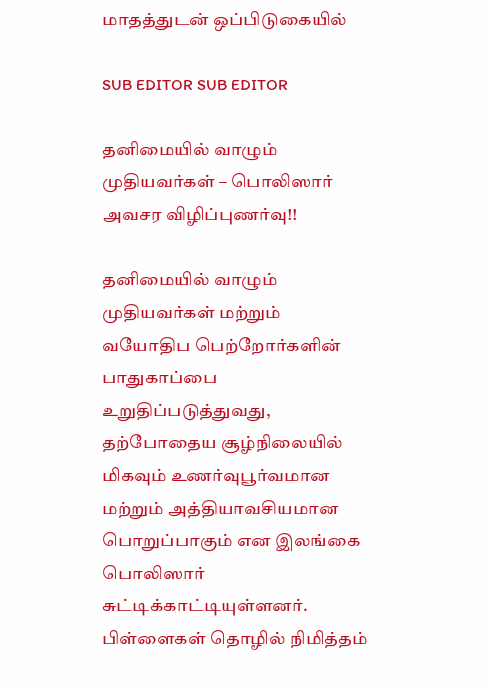மாதத்துடன் ஒப்பிடுகையில்

SUB EDITOR SUB EDITOR

தனிமையில் வாழும் முதியவர்கள் – பொலிஸார் அவசர விழிப்புணர்வு!!

தனிமையில் வாழும் முதியவர்கள் மற்றும் வயோதிப பெற்றோர்களின் பாதுகாப்பை உறுதிப்படுத்துவது, தற்போதைய சூழ்நிலையில் மிகவும் உணர்வுபூர்வமான மற்றும் அத்தியாவசியமான பொறுப்பாகும் என இலங்கை பொலிஸார் சுட்டிக்காட்டியுள்ளனர். பிள்ளைகள் தொழில் நிமித்தம்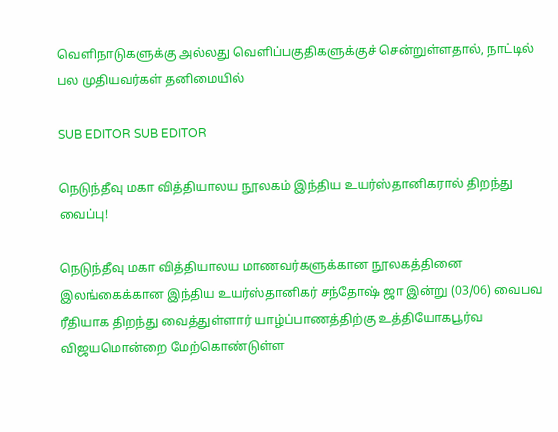வெளிநாடுகளுக்கு அல்லது வெளிப்பகுதிகளுக்குச் சென்றுள்ளதால், நாட்டில் பல முதியவர்கள் தனிமையில்

SUB EDITOR SUB EDITOR

நெடுந்தீவு மகா வித்தியாலய நூலகம் இந்திய உயர்ஸ்தானிகரால் திறந்து வைப்பு!

நெடுந்தீவு மகா வித்தியாலய மாணவர்களுக்கான நூலகத்தினை இலங்கைக்கான இந்திய உயர்ஸ்தானிகர் சந்தோஷ் ஜா இன்று (03/06) வைபவ ரீதியாக திறந்து வைத்துள்ளார் யாழ்ப்பாணத்திற்கு உத்தியோகபூர்வ விஜயமொன்றை மேற்கொண்டுள்ள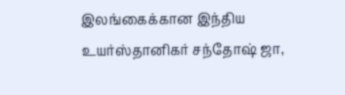இலங்கைக்கான இந்திய உயர்ஸ்தானிகர் சந்தோஷ் ஜா,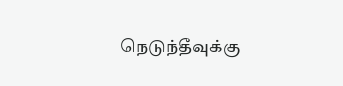நெடுந்தீவுக்கு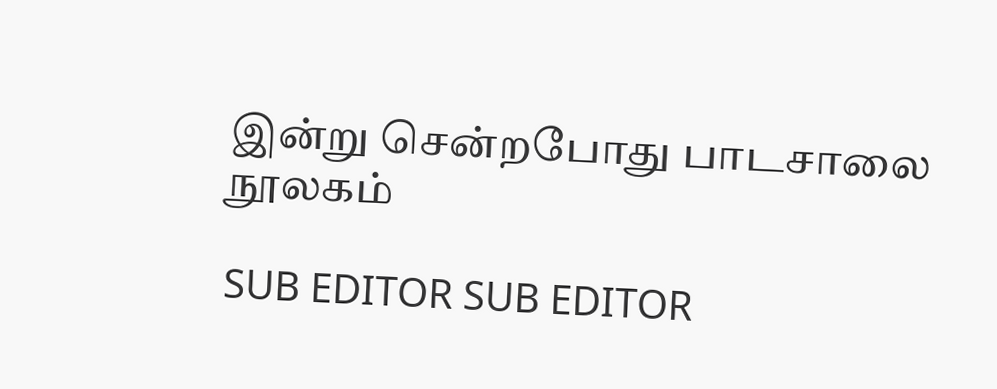இன்று சென்றபோது பாடசாலை நூலகம்

SUB EDITOR SUB EDITOR